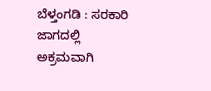ಬೆಳ್ತಂಗಡಿ : ಸರಕಾರಿ ಜಾಗದಲ್ಲಿ ಅಕ್ರಮವಾಗಿ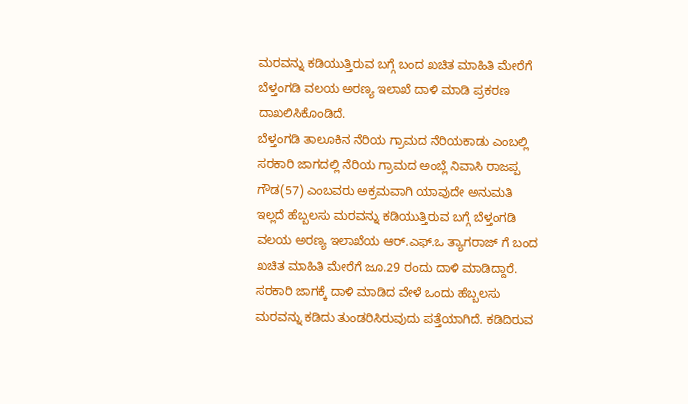ಮರವನ್ನು ಕಡಿಯುತ್ತಿರುವ ಬಗ್ಗೆ ಬಂದ ಖಚಿತ ಮಾಹಿತಿ ಮೇರೆಗೆ ಬೆಳ್ತಂಗಡಿ ವಲಯ ಅರಣ್ಯ ಇಲಾಖೆ ದಾಳಿ ಮಾಡಿ ಪ್ರಕರಣ ದಾಖಲಿಸಿಕೊಂಡಿದೆ.
ಬೆಳ್ತಂಗಡಿ ತಾಲೂಕಿನ ನೆರಿಯ ಗ್ರಾಮದ ನೆರಿಯಕಾಡು ಎಂಬಲ್ಲಿ ಸರಕಾರಿ ಜಾಗದಲ್ಲಿ ನೆರಿಯ ಗ್ರಾಮದ ಅಂಬ್ಲೆ ನಿವಾಸಿ ರಾಜಪ್ಪ ಗೌಡ(57) ಎಂಬವರು ಅಕ್ರಮವಾಗಿ ಯಾವುದೇ ಅನುಮತಿ ಇಲ್ಲದೆ ಹೆಬ್ಬಲಸು ಮರವನ್ನು ಕಡಿಯುತ್ತಿರುವ ಬಗ್ಗೆ ಬೆಳ್ತಂಗಡಿ ವಲಯ ಅರಣ್ಯ ಇಲಾಖೆಯ ಆರ್.ಎಫ್.ಒ ತ್ಯಾಗರಾಜ್ ಗೆ ಬಂದ ಖಚಿತ ಮಾಹಿತಿ ಮೇರೆಗೆ ಜೂ.29 ರಂದು ದಾಳಿ ಮಾಡಿದ್ದಾರೆ.
ಸರಕಾರಿ ಜಾಗಕ್ಕೆ ದಾಳಿ ಮಾಡಿದ ವೇಳೆ ಒಂದು ಹೆಬ್ಬಲಸು ಮರವನ್ನು ಕಡಿದು ತುಂಡರಿಸಿರುವುದು ಪತ್ತೆಯಾಗಿದೆ. ಕಡಿದಿರುವ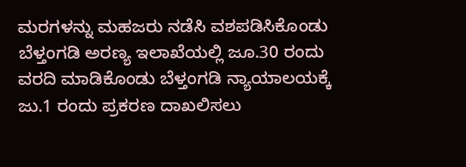ಮರಗಳನ್ನು ಮಹಜರು ನಡೆಸಿ ವಶಪಡಿಸಿಕೊಂಡು ಬೆಳ್ತಂಗಡಿ ಅರಣ್ಯ ಇಲಾಖೆಯಲ್ಲಿ ಜೂ.30 ರಂದು ವರದಿ ಮಾಡಿಕೊಂಡು ಬೆಳ್ತಂಗಡಿ ನ್ಯಾಯಾಲಯಕ್ಕೆ ಜು.1 ರಂದು ಪ್ರಕರಣ ದಾಖಲಿಸಲು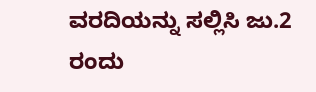ವರದಿಯನ್ನು ಸಲ್ಲಿಸಿ ಜು.2 ರಂದು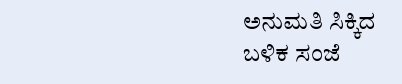ಅನುಮತಿ ಸಿಕ್ಕಿದ ಬಳಿಕ ಸಂಜೆ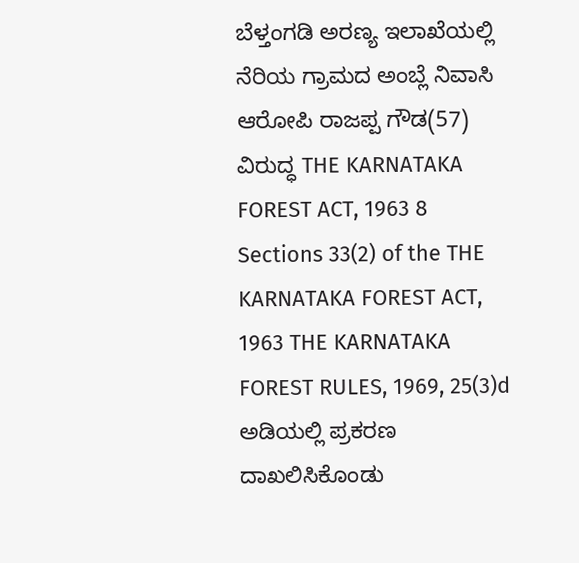ಬೆಳ್ತಂಗಡಿ ಅರಣ್ಯ ಇಲಾಖೆಯಲ್ಲಿ ನೆರಿಯ ಗ್ರಾಮದ ಅಂಬ್ಲೆ ನಿವಾಸಿ ಆರೋಪಿ ರಾಜಪ್ಪ ಗೌಡ(57) ವಿರುದ್ಧ THE KARNATAKA FOREST ACT, 1963 8 Sections 33(2) of the THE KARNATAKA FOREST ACT, 1963 THE KARNATAKA FOREST RULES, 1969, 25(3)d ಅಡಿಯಲ್ಲಿ ಪ್ರಕರಣ ದಾಖಲಿಸಿಕೊಂಡು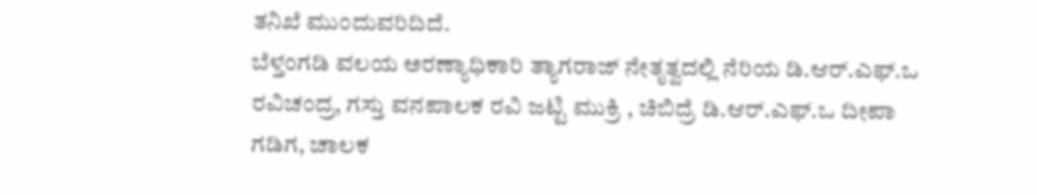ತನಿಖೆ ಮುಂದುವರಿದಿದೆ.
ಬೆಳ್ತಂಗಡಿ ವಲಯ ಅರಣ್ಯಾಧಿಕಾರಿ ತ್ಯಾಗರಾಜ್ ನೇತೃತ್ವದಲ್ಲಿ ನೆರಿಯ ಡಿ.ಆರ್.ಎಫ್.ಒ ರವಿಚಂದ್ರ, ಗಸ್ತು ವನಪಾಲಕ ರವಿ ಜಟ್ಟಿ ಮುಕ್ರಿ , ಚಿಬಿದ್ರೆ ಡಿ.ಆರ್.ಎಫ್.ಒ ದೀಪಾ ಗಡಿಗ, ಚಾಲಕ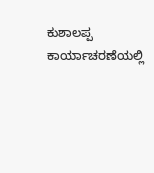ಕುಶಾಲಪ್ಪ ಕಾರ್ಯಾಚರಣೆಯಲ್ಲಿ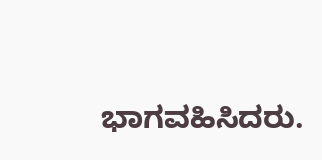ಭಾಗವಹಿಸಿದರು.